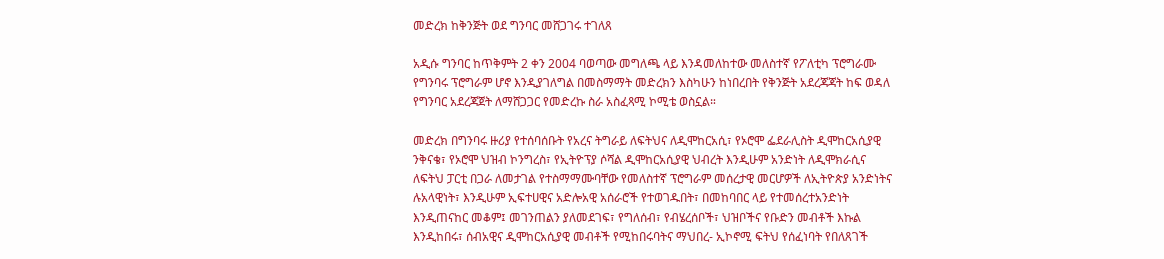መድረክ ከቅንጅት ወደ ግንባር መሸጋገሩ ተገለጸ

አዲሱ ግንባር ከጥቅምት 2 ቀን 2004 ባወጣው መግለጫ ላይ እንዳመለከተው መለስተኛ የፖለቲካ ፕሮግራሙ የግንባሩ ፕሮግራም ሆኖ እንዲያገለግል በመስማማት መድረክን እስካሁን ከነበረበት የቅንጅት አደረጃጃት ከፍ ወዳለ የግንባር አደረጃጀት ለማሸጋጋር የመድረኩ ስራ አስፈጻሚ ኮሚቴ ወስኗል።

መድረክ በግንባሩ ዙሪያ የተሰባሰቡት የአረና ትግራይ ለፍትህና ለዲሞከርአሲ፣ የኦሮሞ ፌደራሊስት ዲሞከርአሲያዊ ንቅናቄ፣ የኦሮሞ ህዝብ ኮንግረስ፣ የኢትዮፕያ ሶሻል ዲሞከርአሲያዊ ህብረት እንዲሁም አንድነት ለዲሞክራሲና ለፍትህ ፓርቲ በጋራ ለመታገል የተስማማሙባቸው የመለስተኛ ፕሮግራም መሰረታዊ መርሆዎች ለኢትዮጵያ አንድነትና ሉአላዊነት፣ እንዲሁም ኢፍተሀዊና አድሎአዊ አሰራሮች የተወገዱበት፣ በመከባበር ላይ የተመሰረተአንድነት እንዲጠናከር መቆም፤ መገንጠልን ያለመደገፍ፣ የግለሰብ፣ የብሄረሰቦች፣ ህዝቦችና የቡድን መብቶች እኩል እንዲከበሩ፣ ሰብአዊና ዲሞከርአሲያዊ መብቶች የሚከበሩባትና ማህበረ- ኢኮኖሚ ፍትህ የሰፈነባት የበለጸገች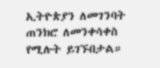ኢትዮጵያን ለመገንባት ጠንክሮ ለመንቀሳቀስ የሚሉት ይገኙበታል።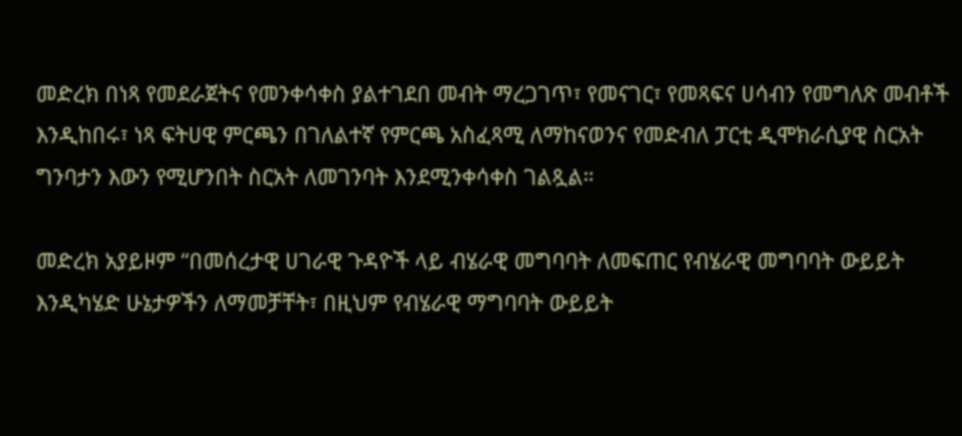መድረክ በነጻ የመደራጀትና የመንቀሳቀስ ያልተገደበ መብት ማረጋገጥ፣ የመናገር፣ የመጻፍና ሀሳብን የመግለጽ መብቶች እንዲከበሩ፣ ነጻ ፍትሀዊ ምርጫን በገለልተኛ የምርጫ አስፈጻሚ ለማከናወንና የመድብለ ፓርቲ ዲሞክራሲያዊ ስርአት ግንባታን እውን የሚሆንበት ስርአት ለመገንባት እንደሚንቀሳቀስ ገልጿል።

መድረክ አያይዞም “በመሰረታዊ ሀገራዊ ጉዳዮች ላይ ብሄራዊ መግባባት ለመፍጠር የብሄራዊ መግባባት ውይይት እንዲካሄድ ሁኔታዎችን ለማመቻቸት፣ በዚህም የብሄራዊ ማግባባት ውይይት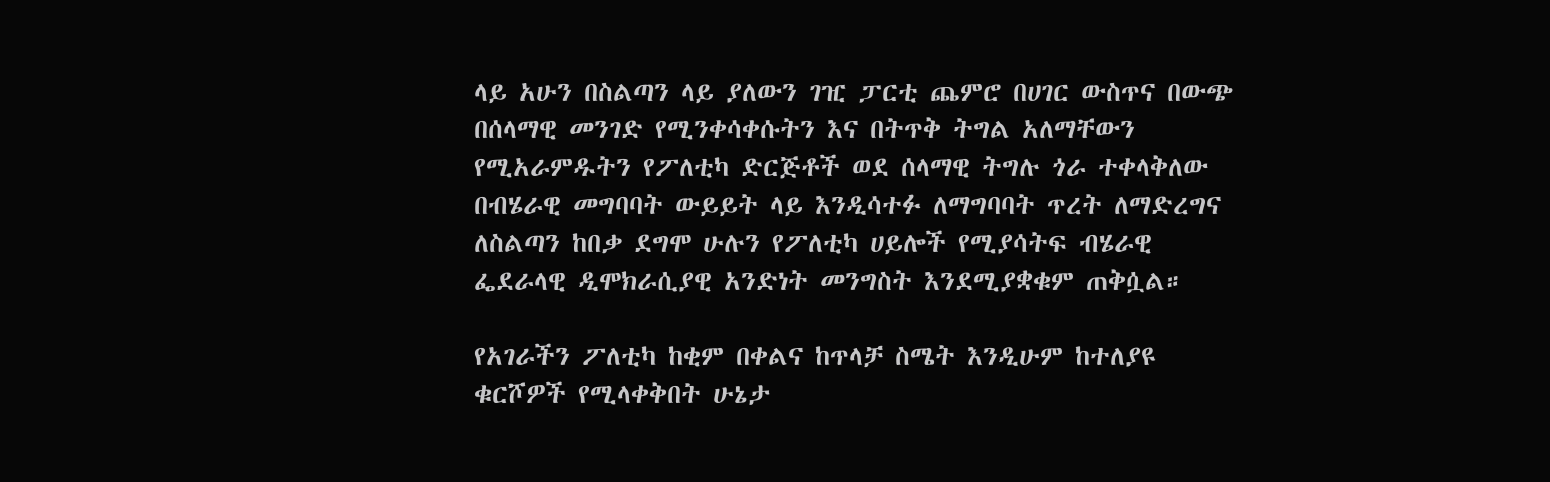ላይ አሁን በስልጣን ላይ ያለውን ገዢ ፓርቲ ጨምሮ በሀገር ውስጥና በውጭ በሰላማዊ መንገድ የሚንቀሳቀሱትን እና በትጥቅ ትግል አለማቸውን የሚአራምዱትን የፖለቲካ ድርጅቶች ወደ ሰላማዊ ትግሉ ጎራ ተቀላቅለው በብሄራዊ መግባባት ውይይት ላይ እንዲሳተፉ ለማግባባት ጥረት ለማድረግና ለስልጣን ከበቃ ደግሞ ሁሉን የፖለቲካ ሀይሎች የሚያሳትፍ ብሄራዊ ፌደራላዊ ዲሞክራሲያዊ አንድነት መንግስት እንደሚያቋቁም ጠቅሷል።

የአገራችን ፖለቲካ ከቂም በቀልና ከጥላቻ ስሜት እንዲሁም ከተለያዩ ቁርሾዎች የሚላቀቅበት ሁኔታ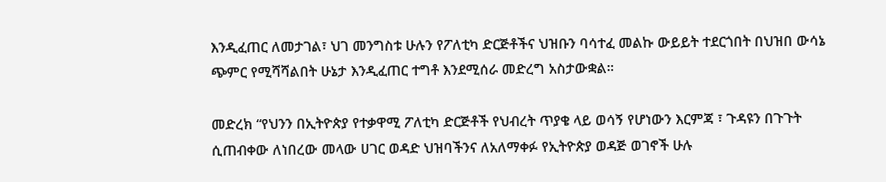እንዲፈጠር ለመታገል፣ ህገ መንግስቱ ሁሉን የፖለቲካ ድርጅቶችና ህዝቡን ባሳተፈ መልኩ ውይይት ተደርጎበት በህዝበ ውሳኔ ጭምር የሚሻሻልበት ሁኔታ እንዲፈጠር ተግቶ እንደሚሰራ መድረግ አስታውቋል።

መድረክ “የህንን በኢትዮጵያ የተቃዋሚ ፖለቲካ ድርጅቶች የህብረት ጥያቄ ላይ ወሳኝ የሆነውን እርምጃ ፣ ጉዳዩን በጉጉት ሲጠብቀው ለነበረው መላው ሀገር ወዳድ ህዝባችንና ለአለማቀፉ የኢትዮጵያ ወዳጅ ወገኖች ሁሉ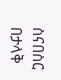ስናበስር በታላቅ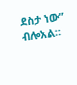ደስታ ነው” ብሎአል።